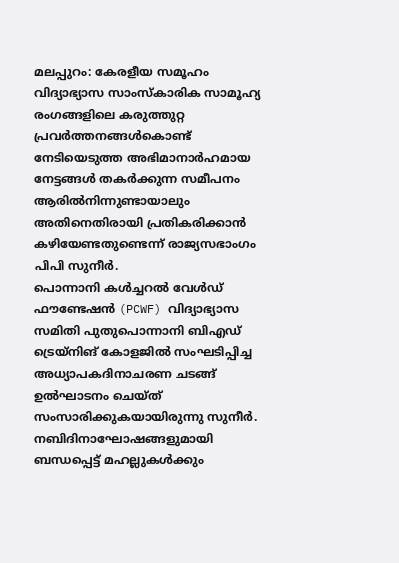മലപ്പുറം: കേരളീയ സമൂഹം വിദ്യാഭ്യാസ സാംസ്കാരിക സാമൂഹ്യ രംഗങ്ങളിലെ കരുത്തുറ്റ പ്രവർത്തനങ്ങൾകൊണ്ട് നേടിയെടുത്ത അഭിമാനാർഹമായ നേട്ടങ്ങൾ തകർക്കുന്ന സമീപനം ആരിൽനിന്നുണ്ടായാലും അതിനെതിരായി പ്രതികരിക്കാൻ കഴിയേണ്ടതുണ്ടെന്ന് രാജ്യസഭാംഗം പിപി സുനീർ.
പൊന്നാനി കൾച്ചറൽ വേൾഡ് ഫൗണ്ടേഷൻ (PCWF) വിദ്യാഭ്യാസ സമിതി പുതുപൊന്നാനി ബിഎഡ് ട്രെയ്നിങ് കോളജിൽ സംഘടിപ്പിച്ച അധ്യാപകദിനാചരണ ചടങ്ങ് ഉൽഘാടനം ചെയ്ത് സംസാരിക്കുകയായിരുന്നു സുനീർ.
നബിദിനാഘോഷങ്ങളുമായി ബന്ധപ്പെട്ട് മഹല്ലുകൾക്കും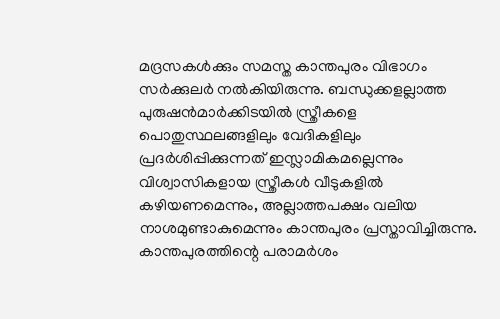മദ്രസകൾക്കും സമസ്ത കാന്തപുരം വിഭാഗം സർക്കുലർ നൽകിയിരുന്നു. ബന്ധുക്കളല്ലാത്ത പുരുഷൻമാർക്കിടയിൽ സ്ത്രീകളെ പൊതുസ്ഥലങ്ങളിലും വേദികളിലും പ്രദർശിപ്പിക്കുന്നത് ഇസ്ലാമികമല്ലെന്നും വിശ്വാസികളായ സ്ത്രീകൾ വീടുകളിൽ കഴിയണമെന്നും, അല്ലാത്തപക്ഷം വലിയ നാശമുണ്ടാകുമെന്നും കാന്തപുരം പ്രസ്താവിച്ചിരുന്നു.
കാന്തപുരത്തിന്റെ പരാമർശം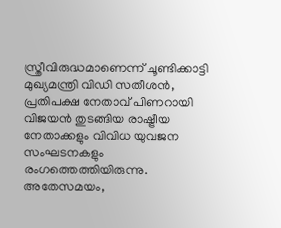സ്ത്രീവിരുദ്ധമാണെന്ന് ചൂണ്ടിക്കാട്ടി മുഖ്യമന്ത്രി വിഡി സതീശൻ, പ്രതിപക്ഷ നേതാവ് പിണറായി വിജയൻ തുടങ്ങിയ രാഷ്ട്രീയ നേതാക്കളും വിവിധ യുവജന സംഘടനകളും രംഗത്തെത്തിയിരുന്നു. അതേസമയം,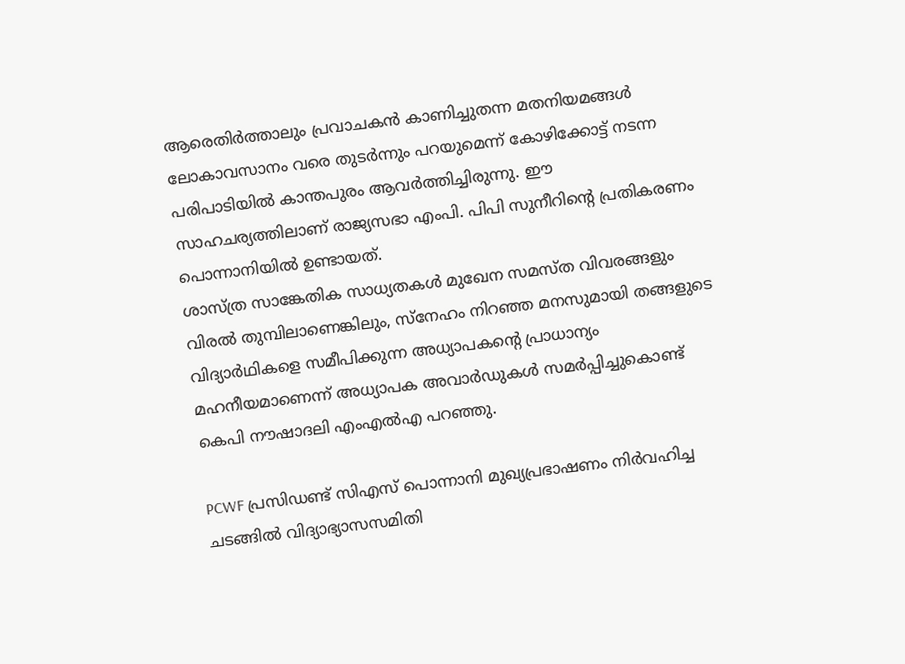ആരെതിർത്താലും പ്രവാചകൻ കാണിച്ചുതന്ന മതനിയമങ്ങൾ ലോകാവസാനം വരെ തുടർന്നും പറയുമെന്ന് കോഴിക്കോട്ട് നടന്ന പരിപാടിയിൽ കാന്തപുരം ആവർത്തിച്ചിരുന്നു. ഈ സാഹചര്യത്തിലാണ് രാജ്യസഭാ എംപി. പിപി സുനീറിന്റെ പ്രതികരണം പൊന്നാനിയിൽ ഉണ്ടായത്.
ശാസ്ത്ര സാങ്കേതിക സാധ്യതകൾ മുഖേന സമസ്ത വിവരങ്ങളും വിരൽ തുമ്പിലാണെങ്കിലും, സ്നേഹം നിറഞ്ഞ മനസുമായി തങ്ങളുടെ വിദ്യാർഥികളെ സമീപിക്കുന്ന അധ്യാപകന്റെ പ്രാധാന്യം മഹനീയമാണെന്ന് അധ്യാപക അവാർഡുകൾ സമർപ്പിച്ചുകൊണ്ട് കെപി നൗഷാദലി എംഎൽഎ പറഞ്ഞു.

PCWF പ്രസിഡണ്ട് സിഎസ് പൊന്നാനി മുഖ്യപ്രഭാഷണം നിർവഹിച്ച ചടങ്ങിൽ വിദ്യാഭ്യാസസമിതി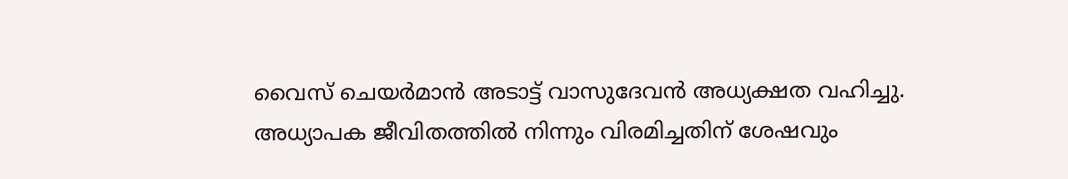വൈസ് ചെയർമാൻ അടാട്ട് വാസുദേവൻ അധ്യക്ഷത വഹിച്ചു. അധ്യാപക ജീവിതത്തിൽ നിന്നും വിരമിച്ചതിന് ശേഷവും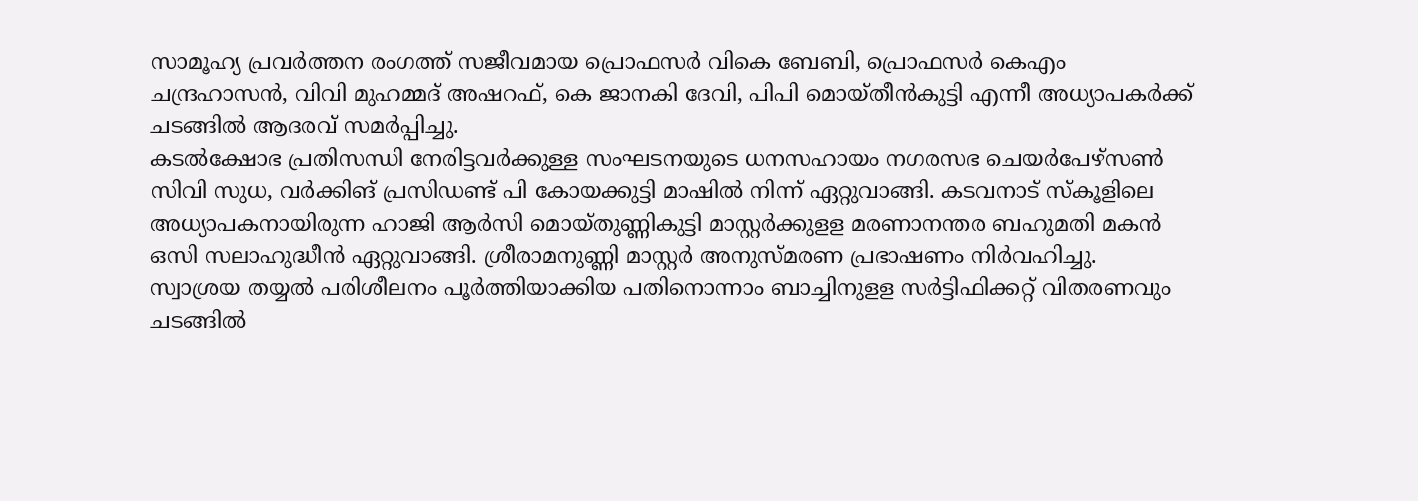സാമൂഹ്യ പ്രവർത്തന രംഗത്ത് സജീവമായ പ്രൊഫസർ വികെ ബേബി, പ്രൊഫസർ കെഎം ചന്ദ്രഹാസൻ, വിവി മുഹമ്മദ് അഷറഫ്, കെ ജാനകി ദേവി, പിപി മൊയ്തീൻകുട്ടി എന്നീ അധ്യാപകർക്ക് ചടങ്ങിൽ ആദരവ് സമർപ്പിച്ചു.
കടൽക്ഷോഭ പ്രതിസന്ധി നേരിട്ടവർക്കുള്ള സംഘടനയുടെ ധനസഹായം നഗരസഭ ചെയർപേഴ്സൺ സിവി സുധ, വർക്കിങ് പ്രസിഡണ്ട് പി കോയക്കുട്ടി മാഷിൽ നിന്ന് ഏറ്റുവാങ്ങി. കടവനാട് സ്കൂളിലെ അധ്യാപകനായിരുന്ന ഹാജി ആർസി മൊയ്തുണ്ണികുട്ടി മാസ്റ്റർക്കുളള മരണാനന്തര ബഹുമതി മകൻ ഒസി സലാഹുദ്ധീൻ ഏറ്റുവാങ്ങി. ശ്രീരാമനുണ്ണി മാസ്റ്റർ അനുസ്മരണ പ്രഭാഷണം നിർവഹിച്ചു.
സ്വാശ്രയ തയ്യൽ പരിശീലനം പൂർത്തിയാക്കിയ പതിനൊന്നാം ബാച്ചിനുളള സർട്ടിഫിക്കറ്റ് വിതരണവും ചടങ്ങിൽ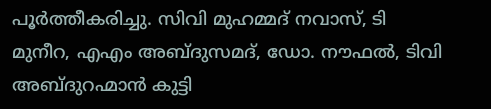പൂർത്തീകരിച്ചു. സിവി മുഹമ്മദ് നവാസ്, ടി മുനീറ, എഎം അബ്ദുസമദ്, ഡോ. നൗഫൽ, ടിവി അബ്ദുറഹ്മാൻ കുട്ടി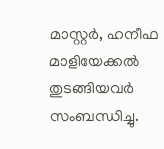മാസ്റ്റർ, ഹനീഫ മാളിയേക്കൽ തുടങ്ങിയവർ സംബന്ധിച്ചു.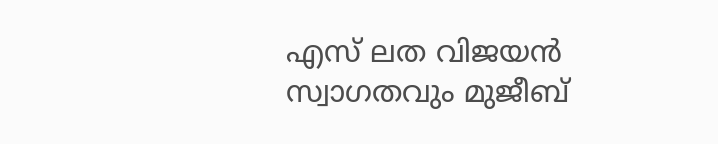എസ് ലത വിജയൻ സ്വാഗതവും മുജീബ്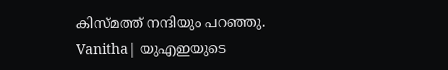കിസ്മത്ത് നന്ദിയും പറഞ്ഞു.
Vanitha| യുഎഇയുടെ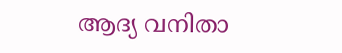ആദ്യ വനിതാ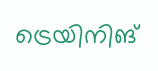ട്രെയിനിങ്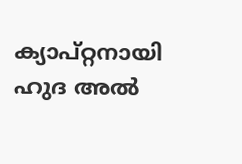ക്യാപ്റ്റനായി ഹുദ അൽ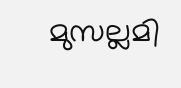മുസല്ലമി